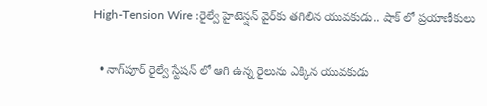High-Tension Wire :రైల్వే హైటెన్షన్‌ వైర్‌కు తగిలిన యువకుడు.. షాక్ లో ప్రయాణీకులు

  • నాగ్‌పూర్‌ రైల్వే స్టేషన్ లో ఆగి ఉన్న రైలును ఎక్కిన యువకుడు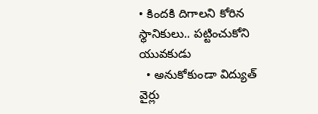• కిందకి దిగాలని కోరిన స్థానికులు.. పట్టించుకోని యువకుడు
  • అనుకోకుండా విద్యుత్ వైర్లు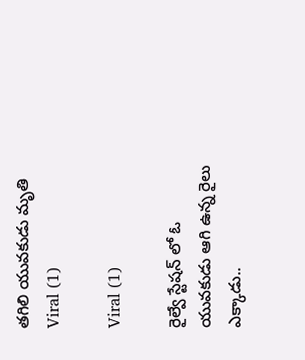తగిలి యువకుడు మ‌ృతి
Viral (1)

Viral (1)

రైల్వే స్టేషన్ లో ఓ యువకుడు ఆగి ఉన్న రైలు ఎక్కాడు..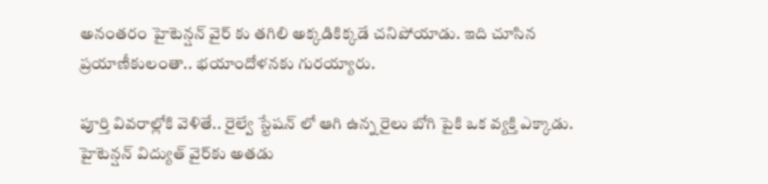అనంతరం హైటెన్షన్‌ వైర్ కు తగిలి అక్కడికిక్కడే చనిపోయాడు. ఇది చూసిన ప్రయాణీకులంతా.. భయాందోళనకు గురయ్యారు.

పూర్తి వివరాల్లోకి వెళితే.. రైల్వే స్టేషన్ లో ఆగి ఉన్న రైలు బోగి పైకి ఒక వ్యక్తి ఎక్కాడు. హైటెన్షన్‌ విద్యుత్‌ వైర్‌కు అతడు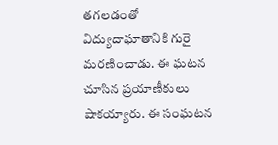తగలడంతో విద్యుదాఘాతానికి గురై మరణించాడు. ఈ ఘటన చూసిన ప్రయాణీకులు షాకయ్యారు. ఈ సంఘటన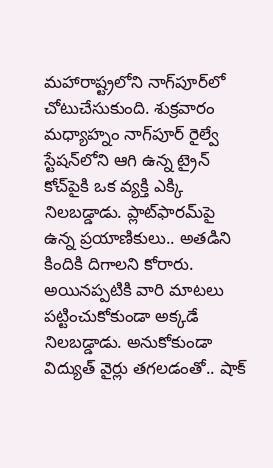మహారాష్ట్రలోని నాగ్‌పూర్‌లో చోటుచేసుకుంది. శుక్రవారం మధ్యాహ్నం నాగ్‌పూర్‌ రైల్వే స్టేషన్‌లోని ఆగి ఉన్న ట్రైన్‌ కోచ్‌పైకి ఒక వ్యక్తి ఎక్కి నిలబడ్డాడు. ప్లాట్‌ఫారమ్‌పై ఉన్న ప్రయాణికులు.. అతడిని కిందికి దిగాలని కోరారు. అయినప్పటికి వారి మాటలు పట్టించుకోకుండా అక్కడే నిలబడ్డాడు. అనుకోకుండా విద్యుత్ వైర్లు తగలడంతో.. షాక్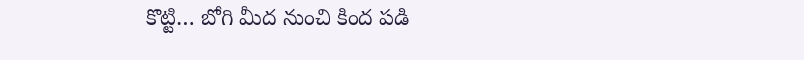కొట్టి… బోగి మీద నుంచి కింద పడి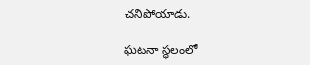చనిపోయాడు.

ఘటనా స్థలంలో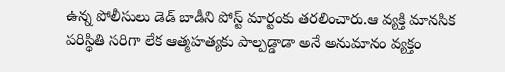ఉన్న పోలీసులు డెడ్ బాడీని పోస్ట్ మార్టంకు తరలించారు.ఆ వ్యక్తి మానసిక పరిస్థితి సరిగా లేక ఆత్మహత్యకు పాల్పడ్డాడా అనే అనుమానం వ్యక్తం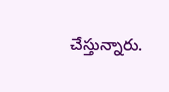చేస్తున్నారు.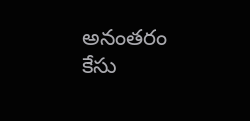అనంతరం కేసు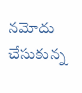నమోదు చేసుకున్న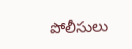పోలీసులు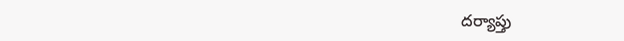దర్యాప్తు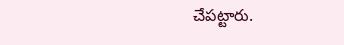చేపట్టారు.